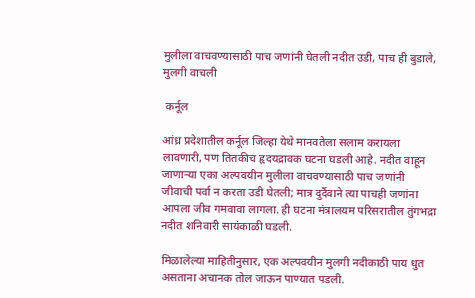मुलीला वाचवण्यासाठी पाच जणांनी घेतली नदीत उडी, पाच ही बुडाले, मुलगी वाचली

 कर्नूल

आंध्र प्रदेशातील कर्नूल जिल्हा येथे मानवतेला सलाम करायला लावणारी, पण तितकीच हृदयद्रावक घटना घडली आहे. नदीत वाहून जाणाऱ्या एका अल्पवयीन मुलीला वाचवण्यासाठी पाच जणांनी जीवाची पर्वा न करता उडी घेतली; मात्र दुर्दैवाने त्या पाचही जणांना आपला जीव गमवावा लागला. ही घटना मंत्रालयम परिसरातील तुंगभद्रा नदीत शनिवारी सायंकाळी घडली.

मिळालेल्या माहितीनुसार, एक अल्पवयीन मुलगी नदीकाठी पाय धुत असताना अचानक तोल जाऊन पाण्यात पडली.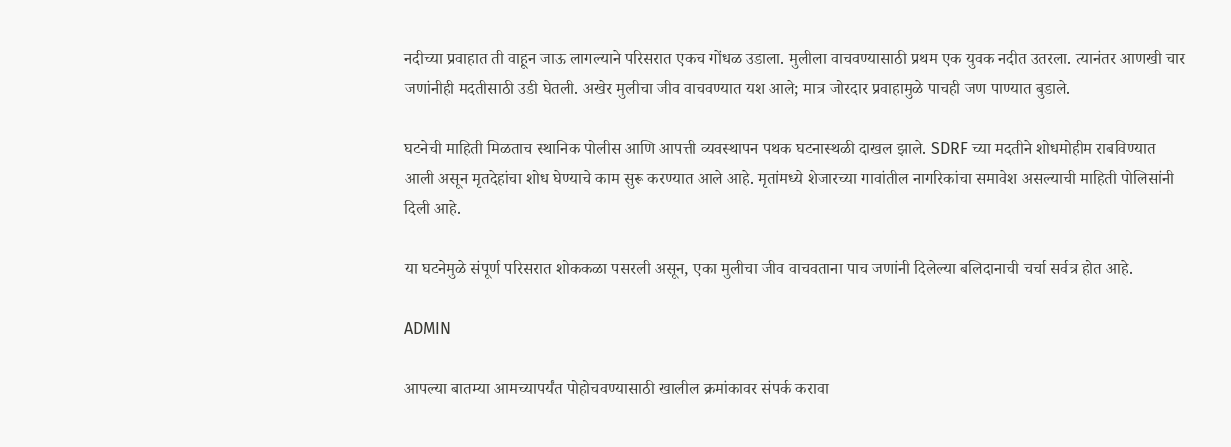नदीच्या प्रवाहात ती वाहून जाऊ लागल्याने परिसरात एकच गोंधळ उडाला. मुलीला वाचवण्यासाठी प्रथम एक युवक नदीत उतरला. त्यानंतर आणखी चार जणांनीही मदतीसाठी उडी घेतली. अखेर मुलीचा जीव वाचवण्यात यश आले; मात्र जोरदार प्रवाहामुळे पाचही जण पाण्यात बुडाले.

घटनेची माहिती मिळताच स्थानिक पोलीस आणि आपत्ती व्यवस्थापन पथक घटनास्थळी दाखल झाले. SDRF च्या मदतीने शोधमोहीम राबविण्यात आली असून मृतदेहांचा शोध घेण्याचे काम सुरू करण्यात आले आहे. मृतांमध्ये शेजारच्या गावांतील नागरिकांचा समावेश असल्याची माहिती पोलिसांनी दिली आहे.

या घटनेमुळे संपूर्ण परिसरात शोककळा पसरली असून, एका मुलीचा जीव वाचवताना पाच जणांनी दिलेल्या बलिदानाची चर्चा सर्वत्र होत आहे.

ADMIN

आपल्या बातम्या आमच्यापर्यंत पोहोचवण्यासाठी खालील क्रमांकावर संपर्क करावा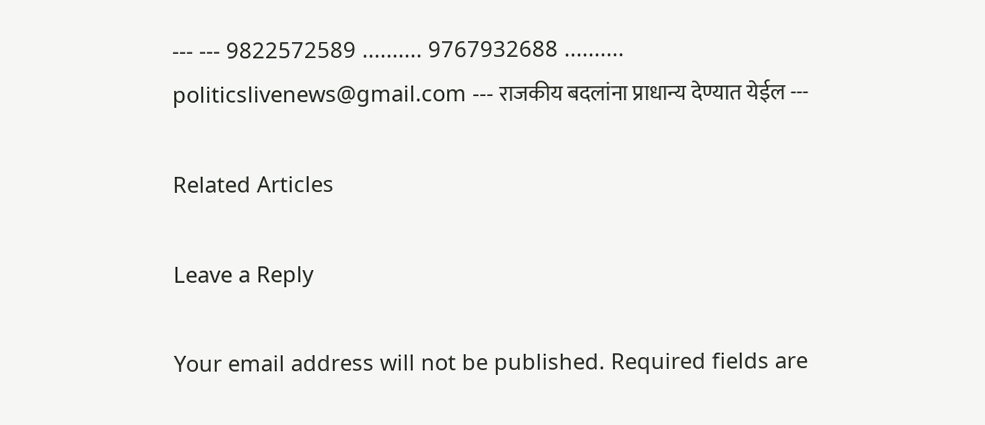--- --- 9822572589 .......... 9767932688 .......... politicslivenews@gmail.com --- राजकीय बदलांना प्राधान्य देण्यात येईल ---

Related Articles

Leave a Reply

Your email address will not be published. Required fields are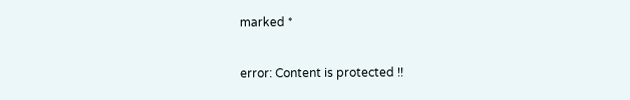marked *

error: Content is protected !!